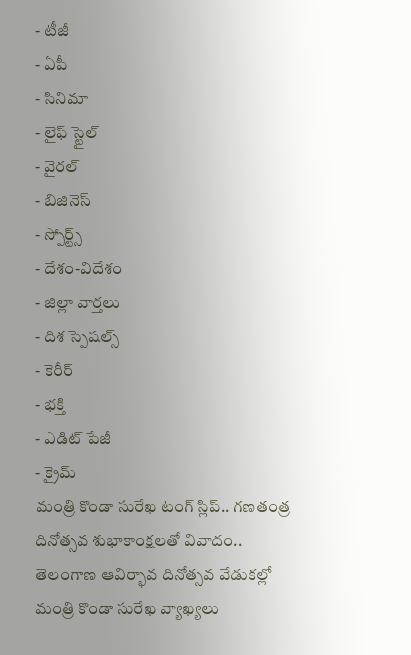- టీజీ
- ఏపీ
- సినిమా
- లైఫ్ స్టైల్
- వైరల్
- బిజినెస్
- స్పోర్ట్స్
- దేశం-విదేశం
- జిల్లా వార్తలు
- దిశ స్పెషల్స్
- కెరీర్
- భక్తి
- ఎడిట్ పేజీ
- క్రైమ్
మంత్రి కొండా సురేఖ టంగ్ స్లిప్.. గణతంత్ర దినోత్సవ శుభాకాంక్షలతో వివాదం..
తెలంగాణ ఆవిర్భావ దినోత్సవ వేడుకల్లో మంత్రి కొండా సురేఖ వ్యాఖ్యలు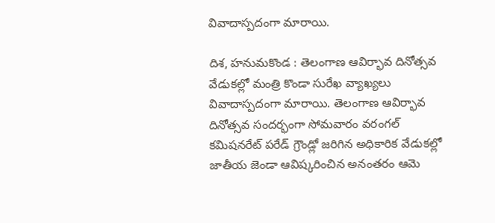వివాదాస్పదంగా మారాయి.

దిశ, హనుమకొండ : తెలంగాణ ఆవిర్భావ దినోత్సవ వేడుకల్లో మంత్రి కొండా సురేఖ వ్యాఖ్యలు వివాదాస్పదంగా మారాయి. తెలంగాణ ఆవిర్భావ దినోత్సవ సందర్భంగా సోమవారం వరంగల్ కమిషనరేట్ పరేడ్ గ్రౌండ్లో జరిగిన అధికారిక వేడుకల్లో జాతీయ జెండా ఆవిష్కరించిన అనంతరం ఆమె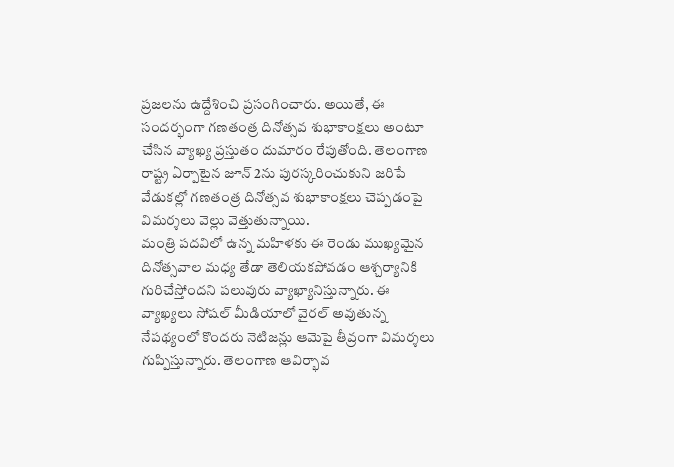ప్రజలను ఉద్దేశించి ప్రసంగించారు. అయితే, ఈ సందర్భంగా గణతంత్ర దినోత్సవ శుభాకాంక్షలు అంటూ చేసిన వ్యాఖ్య ప్రస్తుతం దుమారం రేపుతోంది. తెలంగాణ రాష్ట్ర ఏర్పాటైన జూన్ 2ను పురస్కరించుకుని జరిపే వేడుకల్లో గణతంత్ర దినోత్సవ శుభాకాంక్షలు చెప్పడంపై విమర్శలు వెల్లు వెత్తుతున్నాయి.
మంత్రి పదవిలో ఉన్న మహిళకు ఈ రెండు ముఖ్యమైన దినోత్సవాల మధ్య తేడా తెలియకపోవడం ఆశ్చర్యానికి గురిచేస్తోందని పలువురు వ్యాఖ్యానిస్తున్నారు. ఈ వ్యాఖ్యలు సోషల్ మీడియాలో వైరల్ అవుతున్న నేపథ్యంలో కొందరు నెటిజన్లు ఆమెపై తీవ్రంగా విమర్శలు గుప్పిస్తున్నారు. తెలంగాణ ఆవిర్భావ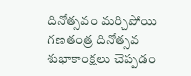దినోత్సవం మర్చిపోయి గణతంత్ర దినోత్సవ శుభాకాంక్షలు చెప్పడం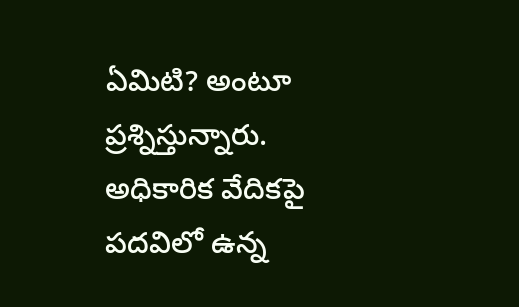ఏమిటి? అంటూ ప్రశ్నిస్తున్నారు. అధికారిక వేదికపై పదవిలో ఉన్న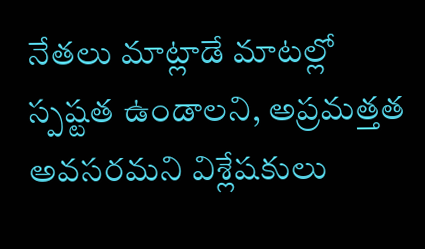నేతలు మాట్లాడే మాటల్లో స్పష్టత ఉండాలని, అప్రమత్తత అవసరమని విశ్లేషకులు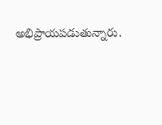అభిప్రాయపడుతున్నారు.